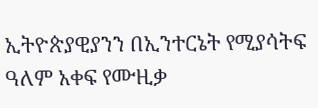ኢትዮጵያዊያንን በኢንተርኔት የሚያሳትፍ ዓለም አቀፍ የሙዚቃ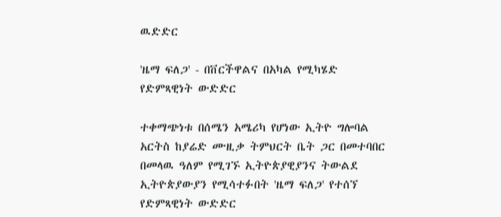ዉድድር

'ዜማ ፍለጋ' - በቨርችዋልና በአካል የሚካሄድ የድምጻዊነት ውድድር

ተቀማጭነቱ በሰሜን አሜሪካ የሆነው ኢትዮ ግሎባል አርትስ ከያሬድ ሙዚቃ ትምህርት ቤት ጋር በመተባበር በመላዉ ዓለም የሚገኙ ኢትዮጵያዊያንና ትውልደ ኢትዮጵያውያን የሚሳተፉበት 'ዜማ ፍለጋ' የተሰኘ የድምጻዊነት ውድድር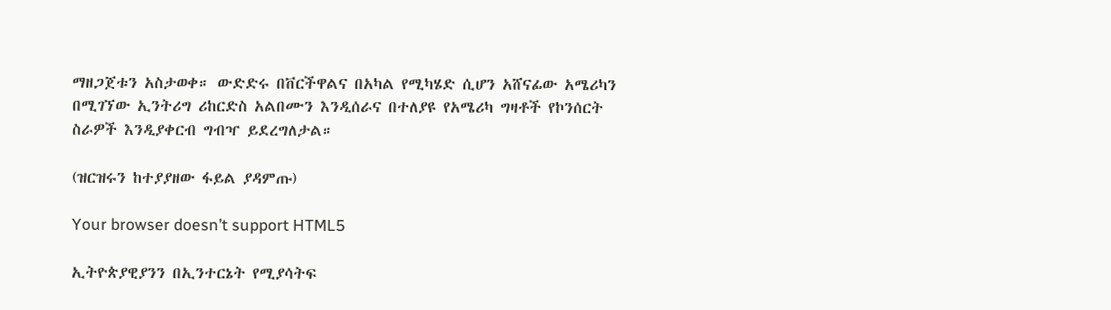ማዘጋጀቱን አስታወቀ። ውድድሩ በቨርችዋልና በአካል የሚካሄድ ሲሆን አሸናፊው አሜሪካን በሚገኘው ኢንትሪግ ሪከርድስ አልበሙን እንዲሰራና በተለያዩ የአሜሪካ ግዛቶች የኮንሰርት ስራዎች እንዲያቀርብ ግብዣ ይደረግለታል።

(ዝርዝሩን ከተያያዘው ፋይል ያዳምጡ)

Your browser doesn’t support HTML5

ኢትዮጵያዊያንን በኢንተርኔት የሚያሳትፍ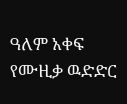ዓለም አቀፍ የሙዚቃ ዉድድር